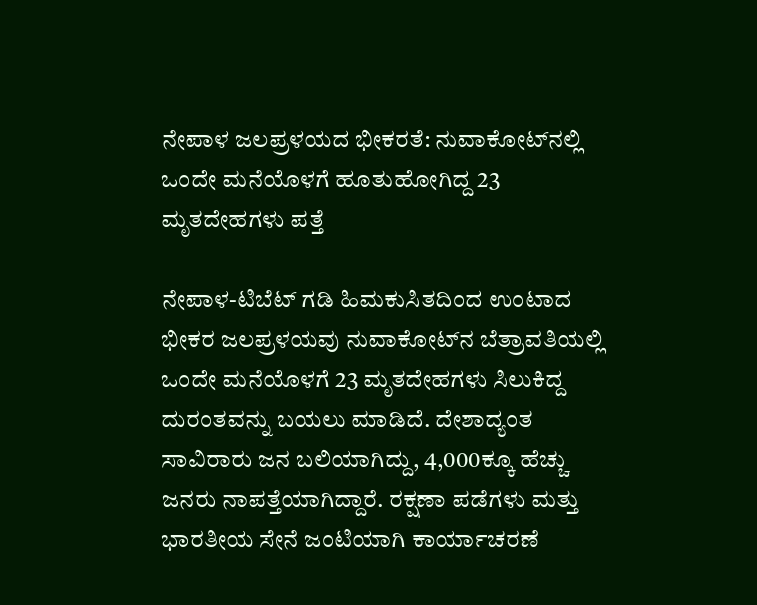ನೇಪಾಳ ಜಲಪ್ರಳಯದ ಭೀಕರತೆ: ನುವಾಕೋಟ್‌ನಲ್ಲಿ ಒಂದೇ ಮನೆಯೊಳಗೆ ಹೂತುಹೋಗಿದ್ದ 23 ಮೃತದೇಹಗಳು ಪತ್ತೆ

ನೇಪಾಳ-ಟಿಬೆಟ್ ಗಡಿ ಹಿಮಕುಸಿತದಿಂದ ಉಂಟಾದ ಭೀಕರ ಜಲಪ್ರಳಯವು ನುವಾಕೋಟ್‌ನ ಬೆತ್ರಾವತಿಯಲ್ಲಿ ಒಂದೇ ಮನೆಯೊಳಗೆ 23 ಮೃತದೇಹಗಳು ಸಿಲುಕಿದ್ದ ದುರಂತವನ್ನು ಬಯಲು ಮಾಡಿದೆ. ದೇಶಾದ್ಯಂತ ಸಾವಿರಾರು ಜನ ಬಲಿಯಾಗಿದ್ದು, 4,000ಕ್ಕೂ ಹೆಚ್ಚು ಜನರು ನಾಪತ್ತೆಯಾಗಿದ್ದಾರೆ. ರಕ್ಷಣಾ ಪಡೆಗಳು ಮತ್ತು ಭಾರತೀಯ ಸೇನೆ ಜಂಟಿಯಾಗಿ ಕಾರ್ಯಾಚರಣೆ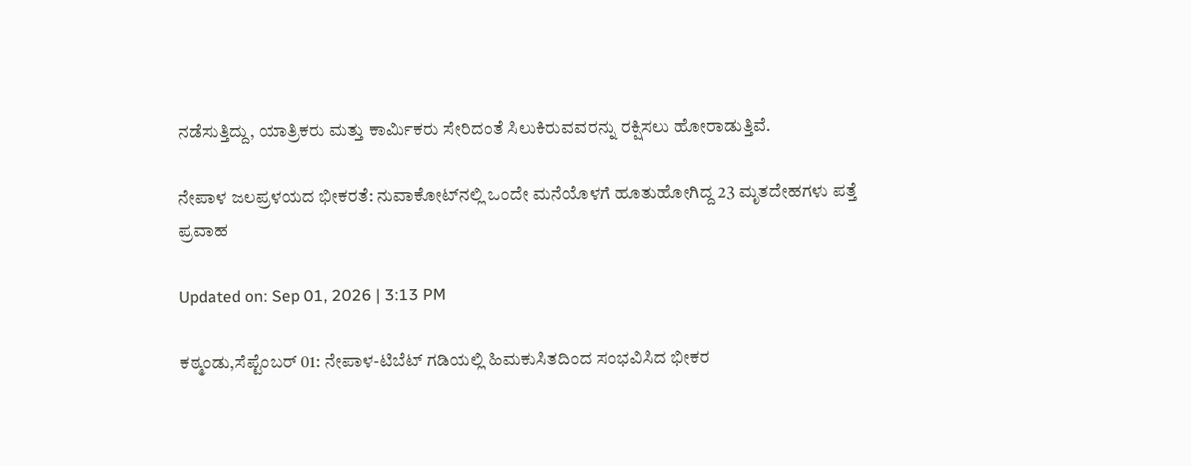ನಡೆಸುತ್ತಿದ್ದು, ಯಾತ್ರಿಕರು ಮತ್ತು ಕಾರ್ಮಿಕರು ಸೇರಿದಂತೆ ಸಿಲುಕಿರುವವರನ್ನು ರಕ್ಷಿಸಲು ಹೋರಾಡುತ್ತಿವೆ.

ನೇಪಾಳ ಜಲಪ್ರಳಯದ ಭೀಕರತೆ: ನುವಾಕೋಟ್‌ನಲ್ಲಿ ಒಂದೇ ಮನೆಯೊಳಗೆ ಹೂತುಹೋಗಿದ್ದ 23 ಮೃತದೇಹಗಳು ಪತ್ತೆ
ಪ್ರವಾಹ

Updated on: Sep 01, 2026 | 3:13 PM

ಕಠ್ಮಂಡು,ಸೆಪ್ಟೆಂಬರ್ 01: ನೇಪಾಳ-ಟಿಬೆಟ್ ಗಡಿಯಲ್ಲಿ ಹಿಮಕುಸಿತದಿಂದ ಸಂಭವಿಸಿದ ಭೀಕರ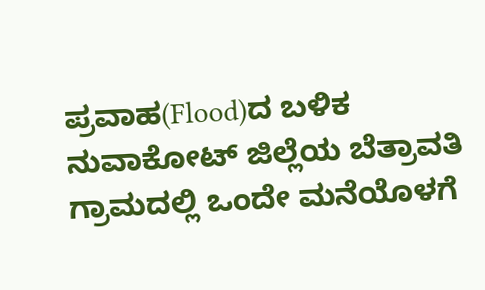ಪ್ರವಾಹ(Flood)ದ ಬಳಿಕ ನುವಾಕೋಟ್ ಜಿಲ್ಲೆಯ ಬೆತ್ರಾವತಿ ಗ್ರಾಮದಲ್ಲಿ ಒಂದೇ ಮನೆಯೊಳಗೆ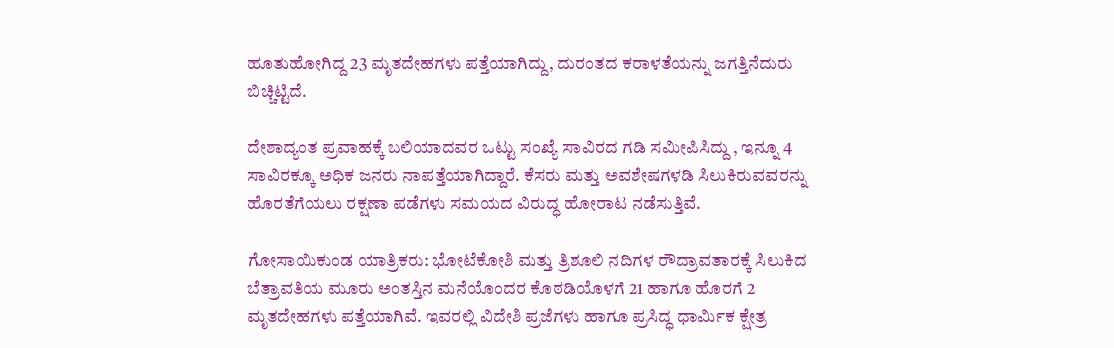ಹೂತುಹೋಗಿದ್ದ 23 ಮೃತದೇಹಗಳು ಪತ್ತೆಯಾಗಿದ್ದು, ದುರಂತದ ಕರಾಳತೆಯನ್ನು ಜಗತ್ತಿನೆದುರು ಬಿಚ್ಚಿಟ್ಟಿದೆ.

ದೇಶಾದ್ಯಂತ ಪ್ರವಾಹಕ್ಕೆ ಬಲಿಯಾದವರ ಒಟ್ಟು ಸಂಖ್ಯೆ ಸಾವಿರದ ಗಡಿ ಸಮೀಪಿಸಿದ್ದು , ಇನ್ನೂ 4 ಸಾವಿರಕ್ಕೂ ಅಧಿಕ ಜನರು ನಾಪತ್ತೆಯಾಗಿದ್ದಾರೆ. ಕೆಸರು ಮತ್ತು ಅವಶೇಷಗಳಡಿ ಸಿಲುಕಿರುವವರನ್ನು ಹೊರತೆಗೆಯಲು ರಕ್ಷಣಾ ಪಡೆಗಳು ಸಮಯದ ವಿರುದ್ಧ ಹೋರಾಟ ನಡೆಸುತ್ತಿವೆ.

ಗೋಸಾಯಿಕುಂಡ ಯಾತ್ರಿಕರು: ಭೋಟೆಕೋಶಿ ಮತ್ತು ತ್ರಿಶೂಲಿ ನದಿಗಳ ರೌದ್ರಾವತಾರಕ್ಕೆ ಸಿಲುಕಿದ ಬೆತ್ರಾವತಿಯ ಮೂರು ಅಂತಸ್ತಿನ ಮನೆಯೊಂದರ ಕೊಠಡಿಯೊಳಗೆ 21 ಹಾಗೂ ಹೊರಗೆ 2 ಮೃತದೇಹಗಳು ಪತ್ತೆಯಾಗಿವೆ. ಇವರಲ್ಲಿ ವಿದೇಶಿ ಪ್ರಜೆಗಳು ಹಾಗೂ ಪ್ರಸಿದ್ಧ ಧಾರ್ಮಿಕ ಕ್ಷೇತ್ರ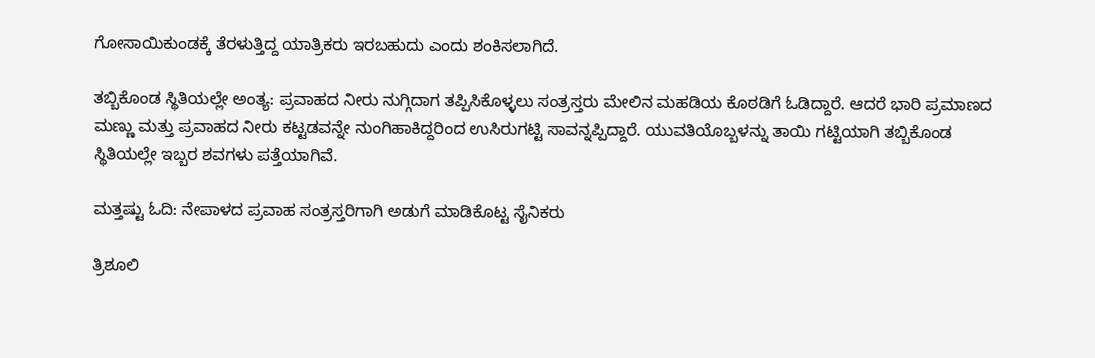ಗೋಸಾಯಿಕುಂಡಕ್ಕೆ ತೆರಳುತ್ತಿದ್ದ ಯಾತ್ರಿಕರು ಇರಬಹುದು ಎಂದು ಶಂಕಿಸಲಾಗಿದೆ.

ತಬ್ಬಿಕೊಂಡ ಸ್ಥಿತಿಯಲ್ಲೇ ಅಂತ್ಯ: ಪ್ರವಾಹದ ನೀರು ನುಗ್ಗಿದಾಗ ತಪ್ಪಿಸಿಕೊಳ್ಳಲು ಸಂತ್ರಸ್ತರು ಮೇಲಿನ ಮಹಡಿಯ ಕೊಠಡಿಗೆ ಓಡಿದ್ದಾರೆ. ಆದರೆ ಭಾರಿ ಪ್ರಮಾಣದ ಮಣ್ಣು ಮತ್ತು ಪ್ರವಾಹದ ನೀರು ಕಟ್ಟಡವನ್ನೇ ನುಂಗಿಹಾಕಿದ್ದರಿಂದ ಉಸಿರುಗಟ್ಟಿ ಸಾವನ್ನಪ್ಪಿದ್ದಾರೆ. ಯುವತಿಯೊಬ್ಬಳನ್ನು ತಾಯಿ ಗಟ್ಟಿಯಾಗಿ ತಬ್ಬಿಕೊಂಡ ಸ್ಥಿತಿಯಲ್ಲೇ ಇಬ್ಬರ ಶವಗಳು ಪತ್ತೆಯಾಗಿವೆ.

ಮತ್ತಷ್ಟು ಓದಿ: ನೇಪಾಳದ ಪ್ರವಾಹ ಸಂತ್ರಸ್ತರಿಗಾಗಿ ಅಡುಗೆ ಮಾಡಿಕೊಟ್ಟ ಸೈನಿಕರು

ತ್ರಿಶೂಲಿ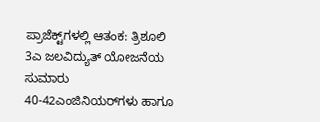ಪ್ರಾಜೆಕ್ಟ್‌ಗಳಲ್ಲಿ ಆತಂಕ: ತ್ರಿಶೂಲಿ 3ಎ ಜಲವಿದ್ಯುತ್ ಯೋಜನೆಯ ಸುಮಾರು 40-42ಎಂಜಿನಿಯರ್‌ಗಳು ಹಾಗೂ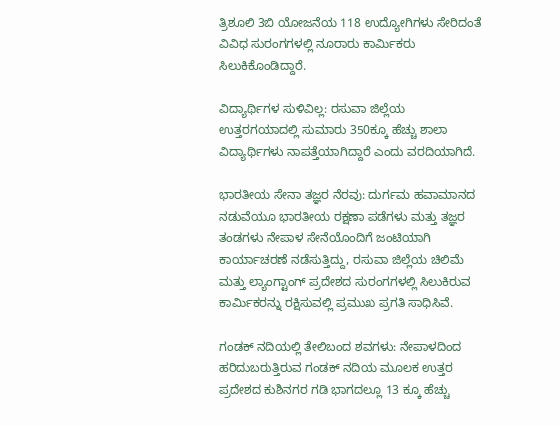ತ್ರಿಶೂಲಿ 3ಬಿ ಯೋಜನೆಯ 118 ಉದ್ಯೋಗಿಗಳು ಸೇರಿದಂತೆ ವಿವಿಧ ಸುರಂಗಗಳಲ್ಲಿ ನೂರಾರು ಕಾರ್ಮಿಕರು ಸಿಲುಕಿಕೊಂಡಿದ್ದಾರೆ.

ವಿದ್ಯಾರ್ಥಿಗಳ ಸುಳಿವಿಲ್ಲ: ರಸುವಾ ಜಿಲ್ಲೆಯ ಉತ್ತರಗಯಾದಲ್ಲಿ ಸುಮಾರು 350ಕ್ಕೂ ಹೆಚ್ಚು ಶಾಲಾ ವಿದ್ಯಾರ್ಥಿಗಳು ನಾಪತ್ತೆಯಾಗಿದ್ದಾರೆ ಎಂದು ವರದಿಯಾಗಿದೆ.

ಭಾರತೀಯ ಸೇನಾ ತಜ್ಞರ ನೆರವು: ದುರ್ಗಮ ಹವಾಮಾನದ ನಡುವೆಯೂ ಭಾರತೀಯ ರಕ್ಷಣಾ ಪಡೆಗಳು ಮತ್ತು ತಜ್ಞರ ತಂಡಗಳು ನೇಪಾಳ ಸೇನೆಯೊಂದಿಗೆ ಜಂಟಿಯಾಗಿ ಕಾರ್ಯಾಚರಣೆ ನಡೆಸುತ್ತಿದ್ದು, ರಸುವಾ ಜಿಲ್ಲೆಯ ಚಿಲಿಮೆ ಮತ್ತು ಲ್ಯಾಂಗ್ಟಾಂಗ್ ಪ್ರದೇಶದ ಸುರಂಗಗಳಲ್ಲಿ ಸಿಲುಕಿರುವ ಕಾರ್ಮಿಕರನ್ನು ರಕ್ಷಿಸುವಲ್ಲಿ ಪ್ರಮುಖ ಪ್ರಗತಿ ಸಾಧಿಸಿವೆ.

ಗಂಡಕ್ ನದಿಯಲ್ಲಿ ತೇಲಿಬಂದ ಶವಗಳು: ನೇಪಾಳದಿಂದ ಹರಿದುಬರುತ್ತಿರುವ ಗಂಡಕ್ ನದಿಯ ಮೂಲಕ ಉತ್ತರ ಪ್ರದೇಶದ ಕುಶಿನಗರ ಗಡಿ ಭಾಗದಲ್ಲೂ 13 ಕ್ಕೂ ಹೆಚ್ಚು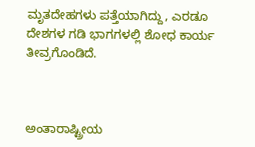ಮೃತದೇಹಗಳು ಪತ್ತೆಯಾಗಿದ್ದು, ಎರಡೂ ದೇಶಗಳ ಗಡಿ ಭಾಗಗಳಲ್ಲಿ ಶೋಧ ಕಾರ್ಯ ತೀವ್ರಗೊಂಡಿದೆ.



ಅಂತಾರಾಷ್ಟ್ರೀಯ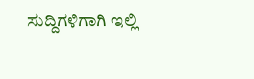ಸುದ್ದಿಗಳಿಗಾಗಿ ಇಲ್ಲಿ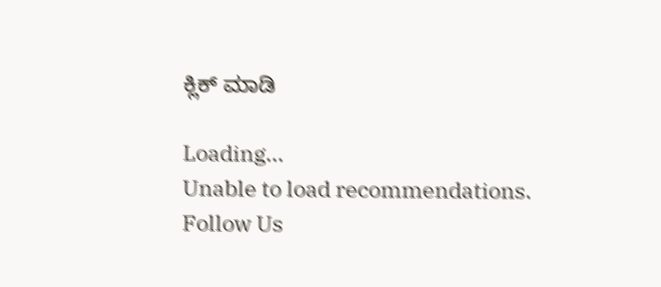ಕ್ಲಿಕ್ ಮಾಡಿ

Loading...
Unable to load recommendations.
Follow Us